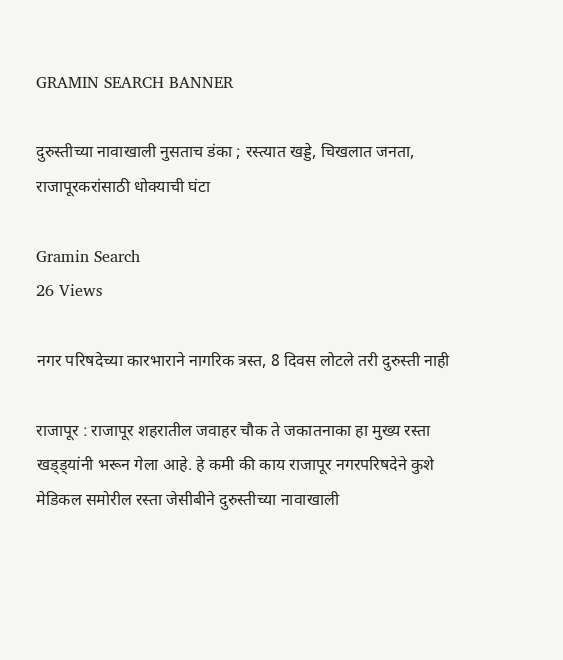GRAMIN SEARCH BANNER

दुरुस्तीच्या नावाखाली नुसताच डंका ; रस्त्यात खड्डे, चिखलात जनता, राजापूरकरांसाठी धोक्याची घंटा

Gramin Search
26 Views

नगर परिषदेच्या कारभाराने नागरिक त्रस्त, 8 दिवस लोटले तरी दुरुस्ती नाही

राजापूर : राजापूर शहरातील जवाहर चौक ते जकातनाका हा मुख्य रस्ता खड्ड्यांनी भरून गेला आहे. हे कमी की काय राजापूर नगरपरिषदेने कुशे मेडिकल समोरील रस्ता जेसीबीने दुरुस्तीच्या नावाखाली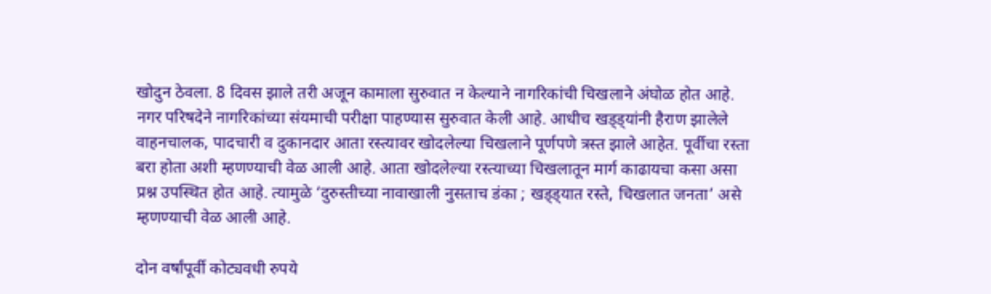खोदुन ठेवला. 8 दिवस झाले तरी अजून कामाला सुरुवात न केल्याने नागरिकांची चिखलाने अंघोळ होत आहे. नगर परिषदेने नागरिकांच्या संयमाची परीक्षा पाहण्यास सुरुवात केली आहे. आधीच खड्ड्यांनी हैराण झालेले वाहनचालक, पादचारी व दुकानदार आता रस्त्यावर खोदलेल्या चिखलाने पूर्णपणे त्रस्त झाले आहेत. पूर्वीचा रस्ता बरा होता अशी म्हणण्याची वेळ आली आहे. आता खोदलेल्या रस्त्याच्या चिखलातून मार्ग काढायचा कसा असा प्रश्न उपस्थित होत आहे. त्यामुळे ‘दुरुस्तीच्या नावाखाली नुसताच डंका ; खड्ड्यात रस्ते, चिखलात जनता’ असे म्हणण्याची वेळ आली आहे.

दोन वर्षांपूर्वी कोट्यवधी रुपये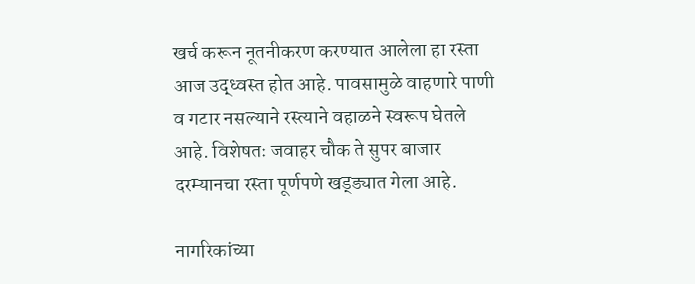खर्च करून नूतनीकरण करण्यात आलेला हा रस्ता आज उद्ध्वस्त होत आहे. पावसामुळे वाहणारे पाणी व गटार नसल्याने रस्त्याने वहाळने स्वरूप घेतले आहे. विशेषतः जवाहर चौक ते सुपर बाजार दरम्यानचा रस्ता पूर्णपणे खड्ड्यात गेला आहे.

नागरिकांच्या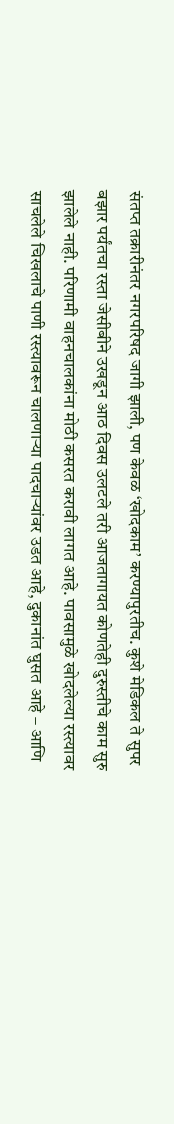संतप्त तक्रारीनंतर नगरपरिषद जागी झाली, पण केवळ ‘खोदकाम’ करण्यापुरतीच. कुशे मेडिकल ते सुपर बझार पर्यंतचा रस्ता जेसीबीने उखडून आठ दिवस उलटले तरी आजतागायत कोणतेही दुरुस्तीचे काम सुरु झालेले नाही. परिणामी वाहनचालकांना मोठी कसरत करावी लागत आहे. पावसामुळे खोदलेल्या रस्त्यावर साचलेले चिखलाचे पाणी रस्त्यावरून चालणाऱ्या पादचाऱ्यांवर उडत आहे, दुकानांत घुसत आहे – आणि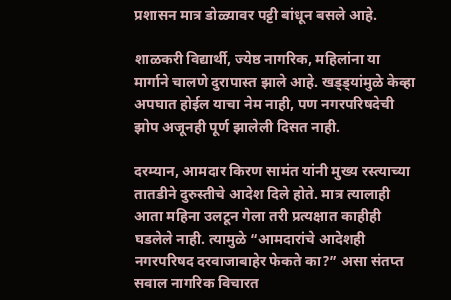प्रशासन मात्र डोळ्यावर पट्टी बांधून बसले आहे.

शाळकरी विद्यार्थी, ज्येष्ठ नागरिक, महिलांना या मार्गाने चालणे दुरापास्त झाले आहे. खड्ड्यांमुळे केव्हा अपघात होईल याचा नेम नाही, पण नगरपरिषदेची झोप अजूनही पूर्ण झालेली दिसत नाही.

दरम्यान, आमदार किरण सामंत यांनी मुख्य रस्त्याच्या तातडीने दुरुस्तीचे आदेश दिले होते. मात्र त्यालाही आता महिना उलटून गेला तरी प्रत्यक्षात काहीही घडलेले नाही. त्यामुळे “आमदारांचे आदेशही नगरपरिषद दरवाजाबाहेर फेकते का?” असा संतप्त सवाल नागरिक विचारत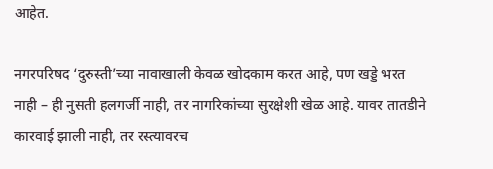आहेत.

नगरपरिषद ‘दुरुस्ती’च्या नावाखाली केवळ खोदकाम करत आहे, पण खड्डे भरत नाही – ही नुसती हलगर्जी नाही, तर नागरिकांच्या सुरक्षेशी खेळ आहे. यावर तातडीने कारवाई झाली नाही, तर रस्त्यावरच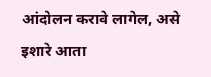आंदोलन करावे लागेल, असे इशारे आता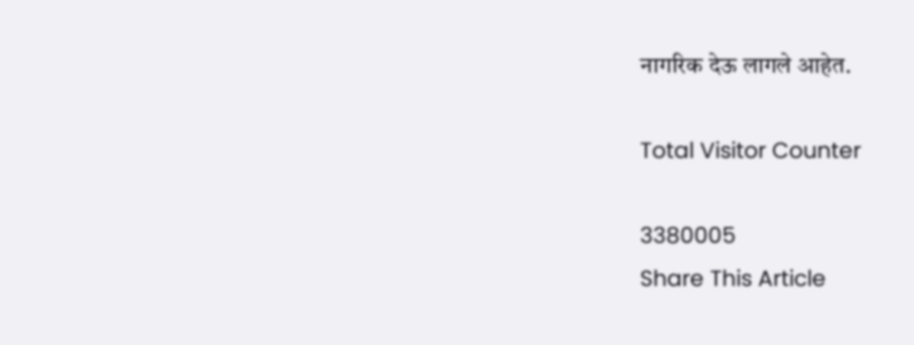नागरिक देऊ लागले आहेत.

Total Visitor Counter

3380005
Share This Article